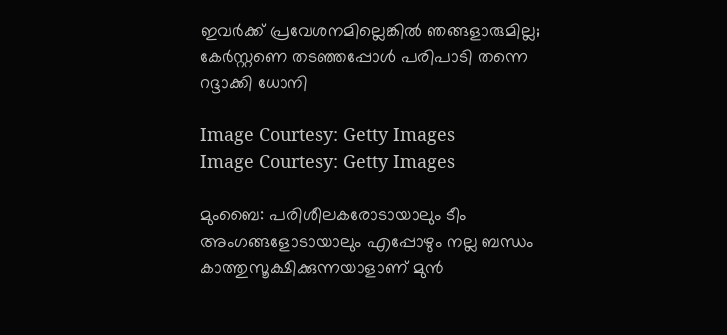ഇവര്‍ക്ക് പ്രവേശനമില്ലെങ്കില്‍ ഞങ്ങളാരുമില്ല; കേര്‍സ്റ്റണെ തടഞ്ഞപ്പോള്‍ പരിപാടി തന്നെ റദ്ദാക്കി ധോനി

Image Courtesy: Getty Images
Image Courtesy: Getty Images

മുംബൈ: പരിശീലകരോടായാലും ടീം അംഗങ്ങളോടായാലും എപ്പോഴും നല്ല ബന്ധം കാത്തുസൂക്ഷിക്കുന്നയാളാണ് മുന്‍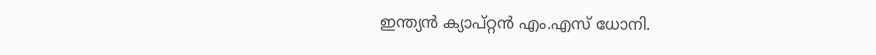ഇന്ത്യന്‍ ക്യാപ്റ്റന്‍ എം.എസ് ധോനി.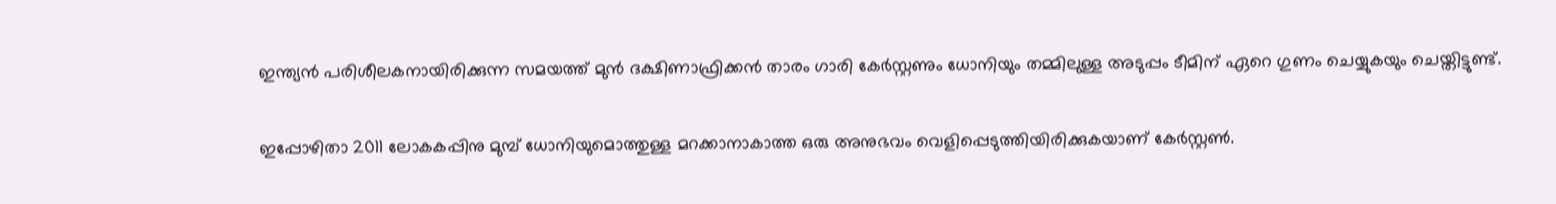ഇന്ത്യന്‍ പരിശീലകനായിരിക്കുന്ന സമയത്ത് മുന്‍ ദക്ഷിണാഫ്രിക്കന്‍ താരം ഗാരി കേര്‍സ്റ്റണും ധോനിയും തമ്മിലുള്ള അടുപ്പം ടീമിന് ഏറെ ഗുണം ചെയ്യുകയും ചെയ്തിട്ടുണ്ട്.

ഇപ്പോഴിതാ 2011 ലോകകപ്പിനു മുമ്പ് ധോനിയുമൊത്തുള്ള മറക്കാനാകാത്ത ഒരു അനുഭവം വെളിപ്പെടുത്തിയിരിക്കുകയാണ് കേര്‍സ്റ്റണ്‍.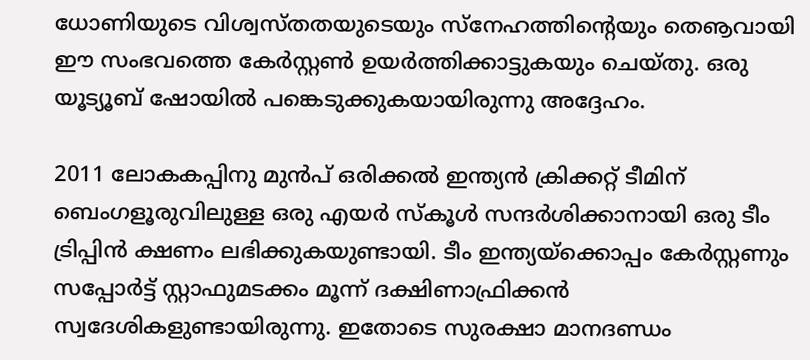ധോണിയുടെ വിശ്വസ്തതയുടെയും സ്‌നേഹത്തിന്റെയും തെൡവായി ഈ സംഭവത്തെ കേര്‍സ്റ്റണ്‍ ഉയര്‍ത്തിക്കാട്ടുകയും ചെയ്തു. ഒരു യൂട്യൂബ് ഷോയില്‍ പങ്കെടുക്കുകയായിരുന്നു അദ്ദേഹം.

2011 ലോകകപ്പിനു മുന്‍പ് ഒരിക്കല്‍ ഇന്ത്യന്‍ ക്രിക്കറ്റ് ടീമിന് ബെംഗളൂരുവിലുള്ള ഒരു എയര്‍ സ്‌കൂള്‍ സന്ദര്‍ശിക്കാനായി ഒരു ടീം ട്രിപ്പിന്‍ ക്ഷണം ലഭിക്കുകയുണ്ടായി. ടീം ഇന്ത്യയ്‌ക്കൊപ്പം കേര്‍സ്റ്റണും സപ്പോര്‍ട്ട് സ്റ്റാഫുമടക്കം മൂന്ന് ദക്ഷിണാഫ്രിക്കന്‍ സ്വദേശികളുണ്ടായിരുന്നു. ഇതോടെ സുരക്ഷാ മാനദണ്ഡം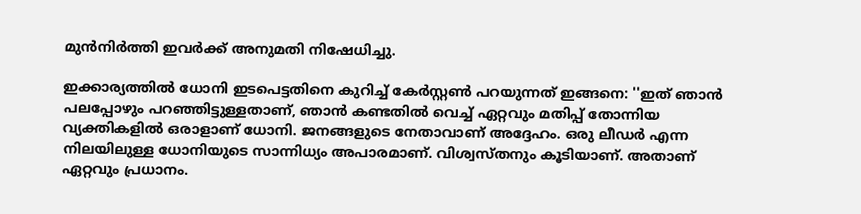മുന്‍നിര്‍ത്തി ഇവര്‍ക്ക് അനുമതി നിഷേധിച്ചു.

ഇക്കാര്യത്തില്‍ ധോനി ഇടപെട്ടതിനെ കുറിച്ച് കേര്‍സ്റ്റണ്‍ പറയുന്നത് ഇങ്ങനെ: ''ഇത് ഞാന്‍ പലപ്പോഴും പറഞ്ഞിട്ടുള്ളതാണ്, ഞാന്‍ കണ്ടതില്‍ വെച്ച് ഏറ്റവും മതിപ്പ് തോന്നിയ വ്യക്തികളില്‍ ഒരാളാണ് ധോനി. ജനങ്ങളുടെ നേതാവാണ് അദ്ദേഹം. ഒരു ലീഡര്‍ എന്ന നിലയിലുള്ള ധോനിയുടെ സാന്നിധ്യം അപാരമാണ്. വിശ്വസ്തനും കൂടിയാണ്. അതാണ് ഏറ്റവും പ്രധാനം.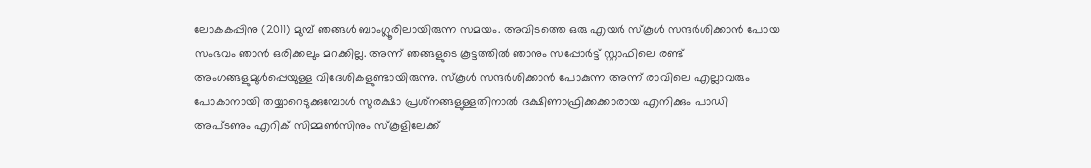ലോകകപ്പിനു (2011) മുമ്പ് ഞങ്ങള്‍ ബാംഗ്ലൂരിലായിരുന്ന സമയം. അവിടത്തെ ഒരു എയര്‍ സ്‌കൂള്‍ സന്ദര്‍ശിക്കാന്‍ പോയ സംഭവം ഞാന്‍ ഒരിക്കലും മറക്കില്ല. അന്ന് ഞങ്ങളുടെ കൂട്ടത്തില്‍ ഞാനും സപ്പോര്‍ട്ട് സ്റ്റാഫിലെ രണ്ട് അംഗങ്ങളുമുള്‍പ്പെയുള്ള വിദേശികളുണ്ടായിരുന്നു. സ്‌കൂള്‍ സന്ദര്‍ശിക്കാന്‍ പോകുന്ന അന്ന് രാവിലെ എല്ലാവരും പോകാനായി തയ്യാറെടുക്കുമ്പോള്‍ സുരക്ഷാ പ്രശ്‌നങ്ങളുള്ളതിനാല്‍ ദക്ഷിണാഫ്രിക്കക്കാരായ എനിക്കും പാഡി അപ്ടണും എറിക് സിമ്മണ്‍സിനും സ്‌കൂളിലേക്ക്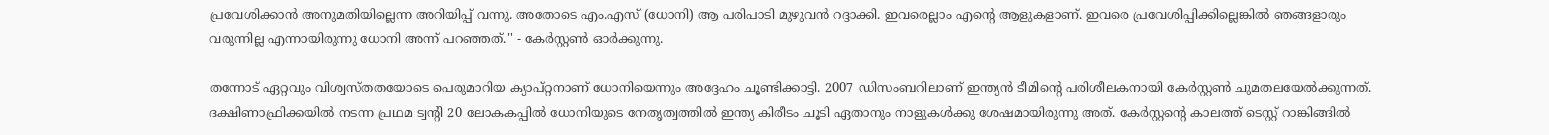പ്രവേശിക്കാന്‍ അനുമതിയില്ലെന്ന അറിയിപ്പ് വന്നു. അതോടെ എം.എസ് (ധോനി) ആ പരിപാടി മുഴുവന്‍ റദ്ദാക്കി. ഇവരെല്ലാം എന്റെ ആളുകളാണ്. ഇവരെ പ്രവേശിപ്പിക്കില്ലെങ്കില്‍ ഞങ്ങളാരും വരുന്നില്ല എന്നായിരുന്നു ധോനി അന്ന് പറഞ്ഞത്.'' - കേര്‍സ്റ്റണ്‍ ഓര്‍ക്കുന്നു.

തന്നോട് ഏറ്റവും വിശ്വസ്തതയോടെ പെരുമാറിയ ക്യാപ്റ്റനാണ് ധോനിയെന്നും അദ്ദേഹം ചൂണ്ടിക്കാട്ടി. 2007 ഡിസംബറിലാണ് ഇന്ത്യന്‍ ടീമിന്റെ പരിശീലകനായി കേര്‍സ്റ്റണ്‍ ചുമതലയേല്‍ക്കുന്നത്. ദക്ഷിണാഫ്രിക്കയില്‍ നടന്ന പ്രഥമ ട്വന്റി 20 ലോകകപ്പില്‍ ധോനിയുടെ നേതൃത്വത്തില്‍ ഇന്ത്യ കിരീടം ചൂടി ഏതാനും നാളുകള്‍ക്കു ശേഷമായിരുന്നു അത്. കേര്‍സ്റ്റന്റെ കാലത്ത് ടെസ്റ്റ് റാങ്കിങ്ങില്‍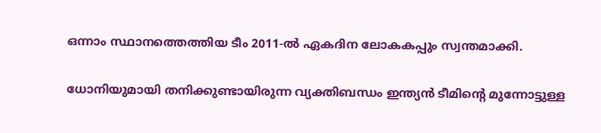ഒന്നാം സ്ഥാനത്തെത്തിയ ടീം 2011-ല്‍ ഏകദിന ലോകകപ്പും സ്വന്തമാക്കി.

ധോനിയുമായി തനിക്കുണ്ടായിരുന്ന വ്യക്തിബന്ധം ഇന്ത്യന്‍ ടീമിന്റെ മുന്നോട്ടുള്ള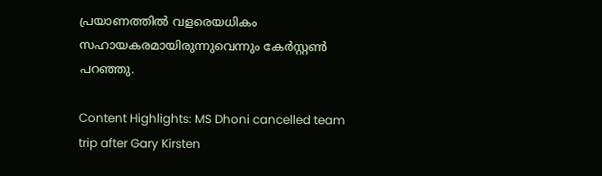പ്രയാണത്തില്‍ വളരെയധികം സഹായകരമായിരുന്നുവെന്നും കേര്‍സ്റ്റണ്‍ പറഞ്ഞു.

Content Highlights: MS Dhoni cancelled team trip after Gary Kirsten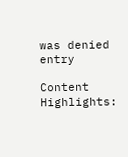was denied entry

Content Highlights: